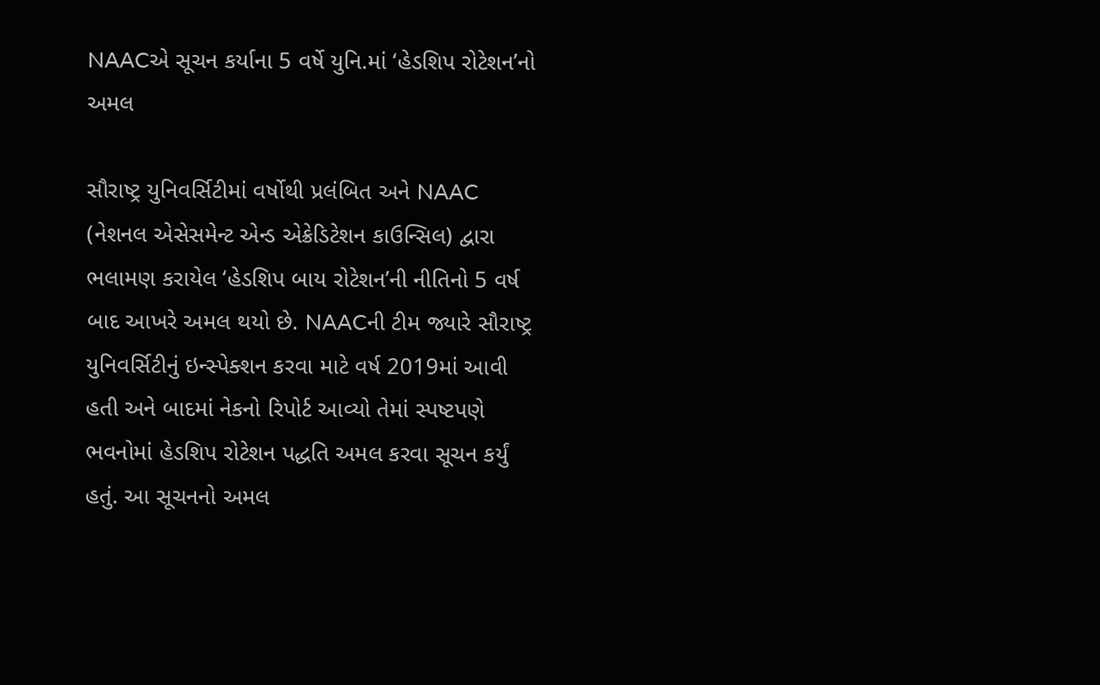NAACએ સૂચન કર્યાના 5 વર્ષે યુનિ.માં ‘હેડશિપ રોટેશન’નો અમલ

સૌરાષ્ટ્ર યુનિવર્સિટીમાં વર્ષોથી પ્રલંબિત અને NAAC (નેશનલ એસેસમેન્ટ એન્ડ એક્રેડિટેશન કાઉન્સિલ) દ્વારા ભલામણ કરાયેલ ‘હેડશિપ બાય રોટેશન’ની નીતિનો 5 વર્ષ બાદ આખરે અમલ થયો છે. NAACની ટીમ જ્યારે સૌરાષ્ટ્ર યુનિવર્સિટીનું ઇન્સ્પેક્શન કરવા માટે વર્ષ 2019માં આવી હતી અને બાદમાં નેકનો રિપોર્ટ આવ્યો તેમાં સ્પષ્ટપણે ભવનોમાં હેડશિપ રોટેશન પદ્ધતિ અમલ કરવા સૂચન કર્યું હતું. આ સૂચનનો અમલ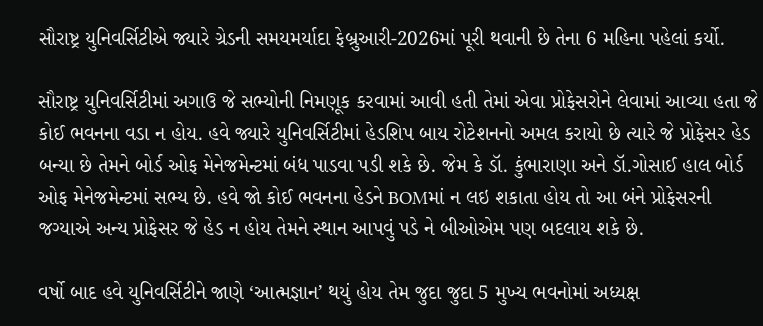સૌરાષ્ટ્ર યુનિવર્સિટીએ જ્યારે ગ્રેડની સમયમર્યાદા ફેબ્રુઆરી-2026માં પૂરી થવાની છે તેના 6 મહિના પહેલાં કર્યો.

સૌરાષ્ટ્ર યુનિવર્સિટીમાં અગાઉ જે સભ્યોની નિમણૂક કરવામાં આવી હતી તેમાં એવા પ્રોફેસરોને લેવામાં આવ્યા હતા જે કોઈ ભવનના વડા ન હોય. હવે જ્યારે યુનિવર્સિટીમાં હેડશિપ બાય રોટેશનનો અમલ કરાયો છે ત્યારે જે પ્રોફેસર હેડ બન્યા છે તેમને બોર્ડ ઓફ મેનેજમેન્ટમાં બંધ પાડવા પડી શકે છે. જેમ કે ડૉ. કુંભારાણા અને ડૉ.ગોસાઈ હાલ બોર્ડ ઓફ મેનેજમેન્ટમાં સભ્ય છે. હવે જો કોઈ ભવનના હેડને BOMમાં ન લઇ શકાતા હોય તો આ બંને પ્રોફેસરની જગ્યાએ અન્ય પ્રોફેસર જે હેડ ન હોય તેમને સ્થાન આપવું પડે ને બીઓએમ પણ બદલાય શકે છે.

વર્ષો બાદ હવે યુનિવર્સિટીને જાણે ‘આત્મજ્ઞાન’ થયું હોય તેમ જુદા જુદા 5 મુખ્ય ભવનોમાં અધ્યક્ષ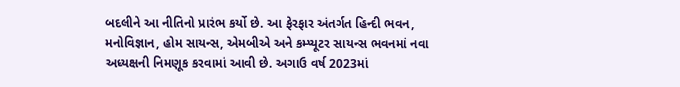બદલીને આ નીતિનો પ્રારંભ કર્યો છે. આ ફેરફાર અંતર્ગત હિન્દી ભવન, મનોવિજ્ઞાન, હોમ સાયન્સ, એમબીએ અને કમ્પ્યૂટર સાયન્સ ભવનમાં નવા અધ્યક્ષની નિમણૂક કરવામાં આવી છે. અગાઉ વર્ષ 2023માં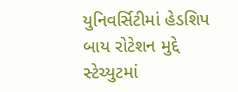યુનિવર્સિટીમાં હેડશિપ બાય રોટેશન મુદ્દે સ્ટેચ્યુટમાં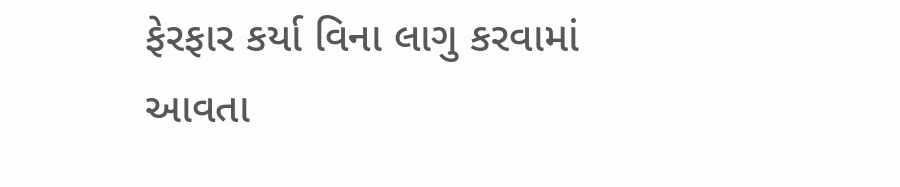ફેરફાર કર્યા વિના લાગુ કરવામાં આવતા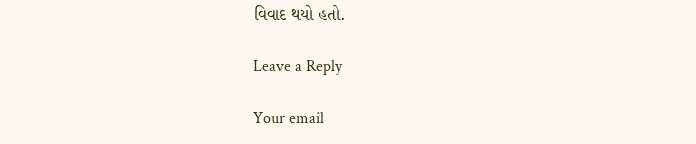વિવાદ થયો હતો.

Leave a Reply

Your email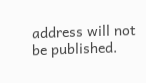address will not be published.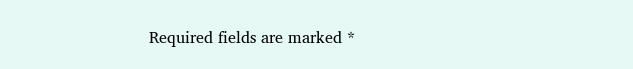Required fields are marked *